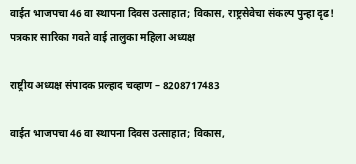वाईत भाजपचा 46 वा स्थापना दिवस उत्साहात; विकास, राष्ट्रसेवेचा संकल्प पुन्हा दृढ!
पत्रकार सारिका गवते वाई तालुका महिला अध्यक्ष

राष्ट्रीय अध्यक्ष संपादक प्रल्हाद चव्हाण – 8208717483

वाईत भाजपचा 46 वा स्थापना दिवस उत्साहात; विकास,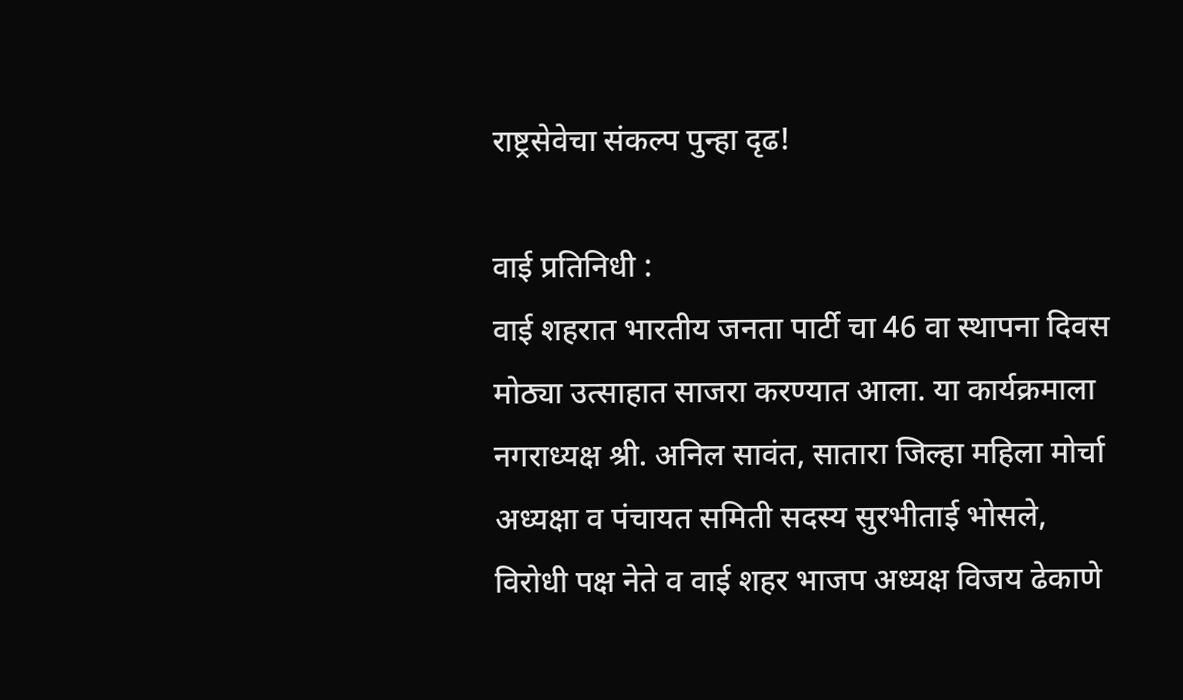राष्ट्रसेवेचा संकल्प पुन्हा दृढ!

वाई प्रतिनिधी :
वाई शहरात भारतीय जनता पार्टी चा 46 वा स्थापना दिवस मोठ्या उत्साहात साजरा करण्यात आला. या कार्यक्रमाला नगराध्यक्ष श्री. अनिल सावंत, सातारा जिल्हा महिला मोर्चा अध्यक्षा व पंचायत समिती सदस्य सुरभीताई भोसले, विरोधी पक्ष नेते व वाई शहर भाजप अध्यक्ष विजय ढेकाणे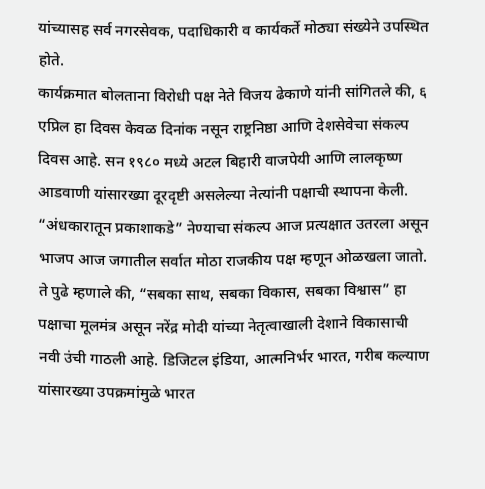यांच्यासह सर्व नगरसेवक, पदाधिकारी व कार्यकर्ते मोठ्या संख्येने उपस्थित होते.
कार्यक्रमात बोलताना विरोधी पक्ष नेते विजय ढेकाणे यांनी सांगितले की, ६ एप्रिल हा दिवस केवळ दिनांक नसून राष्ट्रनिष्ठा आणि देशसेवेचा संकल्प दिवस आहे. सन १९८० मध्ये अटल बिहारी वाजपेयी आणि लालकृष्ण आडवाणी यांसारख्या दूरदृष्टी असलेल्या नेत्यांनी पक्षाची स्थापना केली. “अंधकारातून प्रकाशाकडे” नेण्याचा संकल्प आज प्रत्यक्षात उतरला असून भाजप आज जगातील सर्वात मोठा राजकीय पक्ष म्हणून ओळखला जातो.
ते पुढे म्हणाले की, “सबका साथ, सबका विकास, सबका विश्वास” हा पक्षाचा मूलमंत्र असून नरेंद्र मोदी यांच्या नेतृत्वाखाली देशाने विकासाची नवी उंची गाठली आहे. डिजिटल इंडिया, आत्मनिर्भर भारत, गरीब कल्याण यांसारख्या उपक्रमांमुळे भारत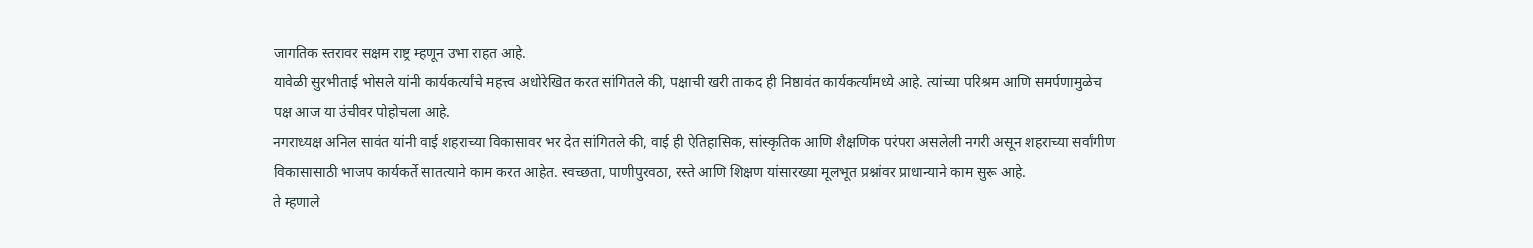जागतिक स्तरावर सक्षम राष्ट्र म्हणून उभा राहत आहे.
यावेळी सुरभीताई भोसले यांनी कार्यकर्त्यांचे महत्त्व अधोरेखित करत सांगितले की, पक्षाची खरी ताकद ही निष्ठावंत कार्यकर्त्यांमध्ये आहे. त्यांच्या परिश्रम आणि समर्पणामुळेच पक्ष आज या उंचीवर पोहोचला आहे.
नगराध्यक्ष अनिल सावंत यांनी वाई शहराच्या विकासावर भर देत सांगितले की, वाई ही ऐतिहासिक, सांस्कृतिक आणि शैक्षणिक परंपरा असलेली नगरी असून शहराच्या सर्वांगीण विकासासाठी भाजप कार्यकर्ते सातत्याने काम करत आहेत. स्वच्छता, पाणीपुरवठा, रस्ते आणि शिक्षण यांसारख्या मूलभूत प्रश्नांवर प्राधान्याने काम सुरू आहे.
ते म्हणाले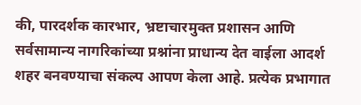की, पारदर्शक कारभार, भ्रष्टाचारमुक्त प्रशासन आणि सर्वसामान्य नागरिकांच्या प्रश्नांना प्राधान्य देत वाईला आदर्श शहर बनवण्याचा संकल्प आपण केला आहे. प्रत्येक प्रभागात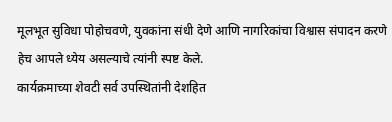मूलभूत सुविधा पोहोचवणे, युवकांना संधी देणे आणि नागरिकांचा विश्वास संपादन करणे हेच आपले ध्येय असल्याचे त्यांनी स्पष्ट केले.
कार्यक्रमाच्या शेवटी सर्व उपस्थितांनी देशहित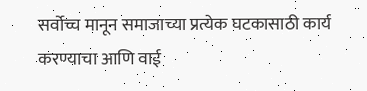सर्वोच्च मानून समाजाच्या प्रत्येक घटकासाठी कार्य करण्याचा आणि वाई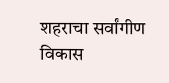शहराचा सर्वांगीण विकास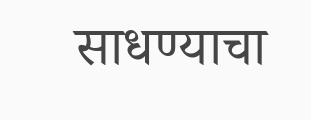साधण्याचा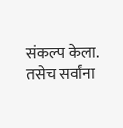संकल्प केला. तसेच सर्वांना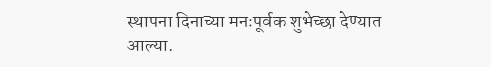स्थापना दिनाच्या मनःपूर्वक शुभेच्छा देण्यात आल्या.